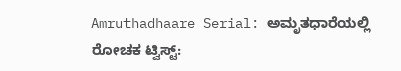Amruthadhaare Serial: ಅಮೃತಧಾರೆಯಲ್ಲಿ ರೋಚಕ ಟ್ವಿಸ್ಟ್‌: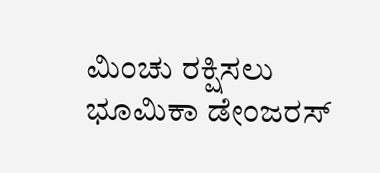ಮಿಂಚು ರಕ್ಷಿಸಲು ಭೂಮಿಕಾ ಡೇಂಜರಸ್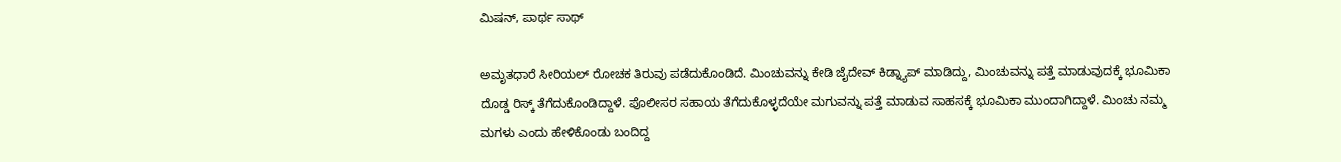ಮಿಷನ್, ಪಾರ್ಥ ಸಾಥ್

ಅಮೃತಧಾರೆ ಸೀರಿಯಲ್ ರೋಚಕ ತಿರುವು ಪಡೆದುಕೊಂಡಿದೆ. ಮಿಂಚುವನ್ನು ಕೇಡಿ ಜೈದೇವ್ ಕಿಡ್ನ್ಯಾಪ್ ಮಾಡಿದ್ದು, ಮಿಂಚುವನ್ನು ಪತ್ತೆ ಮಾಡುವುದಕ್ಕೆ ಭೂಮಿಕಾ ದೊಡ್ಡ ರಿಸ್ಕ್‌ ತೆಗೆದುಕೊಂಡಿದ್ದಾಳೆ. ಪೊಲೀಸರ ಸಹಾಯ ತೆಗೆದುಕೊಳ್ಳದೆಯೇ ಮಗುವನ್ನು ಪತ್ತೆ ಮಾಡುವ ಸಾಹಸಕ್ಕೆ ಭೂಮಿಕಾ ಮುಂದಾಗಿದ್ದಾಳೆ. ಮಿಂಚು ನಮ್ಮ ಮಗಳು ಎಂದು ಹೇಳಿಕೊಂಡು ಬಂದಿದ್ದ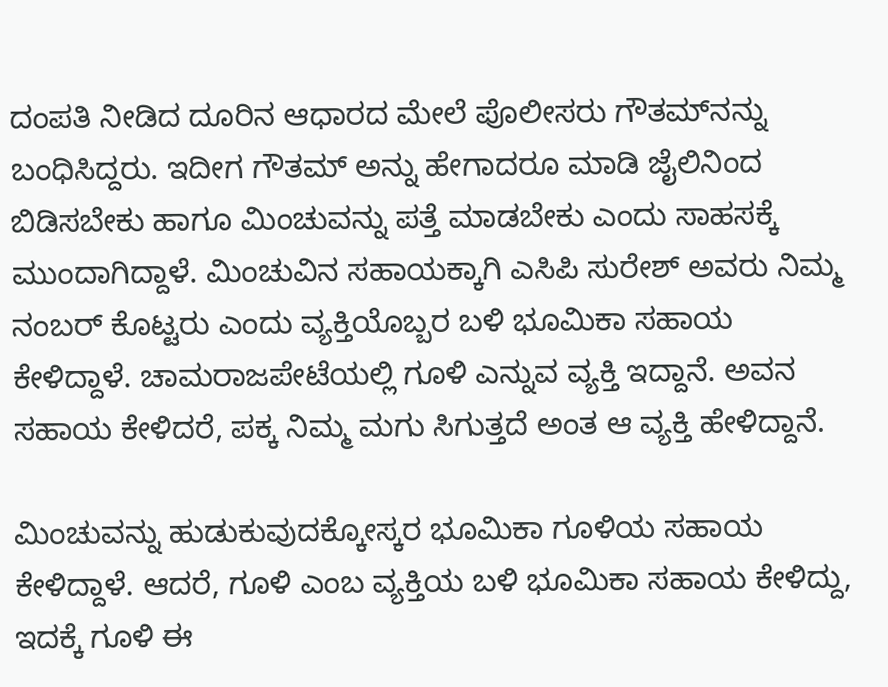ದಂಪತಿ ನೀಡಿದ ದೂರಿನ ಆಧಾರದ ಮೇಲೆ ಪೊಲೀಸರು ಗೌತಮ್‌ನನ್ನು ಬಂಧಿಸಿದ್ದರು. ಇದೀಗ ಗೌತಮ್ ಅನ್ನು ಹೇಗಾದರೂ ಮಾಡಿ ಜೈಲಿನಿಂದ ಬಿಡಿಸಬೇಕು ಹಾಗೂ ಮಿಂಚುವನ್ನು ಪತ್ತೆ ಮಾಡಬೇಕು ಎಂದು ಸಾಹಸಕ್ಕೆ ಮುಂದಾಗಿದ್ದಾಳೆ. ಮಿಂಚುವಿನ ಸಹಾಯಕ್ಕಾಗಿ ಎಸಿಪಿ ಸುರೇಶ್ ಅವರು ನಿಮ್ಮ ನಂಬರ್ ಕೊಟ್ಟರು ಎಂದು ವ್ಯಕ್ತಿಯೊಬ್ಬರ ಬಳಿ ಭೂಮಿಕಾ ಸಹಾಯ ಕೇಳಿದ್ದಾಳೆ. ಚಾಮರಾಜಪೇಟೆಯಲ್ಲಿ ಗೂಳಿ ಎನ್ನುವ ವ್ಯಕ್ತಿ ಇದ್ದಾನೆ. ಅವನ ಸಹಾಯ ಕೇಳಿದರೆ, ಪಕ್ಕ ನಿಮ್ಮ ಮಗು ಸಿಗುತ್ತದೆ ಅಂತ ಆ ವ್ಯಕ್ತಿ ಹೇಳಿದ್ದಾನೆ.

ಮಿಂಚುವನ್ನು ಹುಡುಕುವುದಕ್ಕೋಸ್ಕರ ಭೂಮಿಕಾ ಗೂಳಿಯ ಸಹಾಯ ಕೇಳಿದ್ದಾಳೆ. ಆದರೆ, ಗೂಳಿ ಎಂಬ ವ್ಯಕ್ತಿಯ ಬಳಿ ಭೂಮಿಕಾ ಸಹಾಯ ಕೇಳಿದ್ದು, ಇದಕ್ಕೆ ಗೂಳಿ ಈ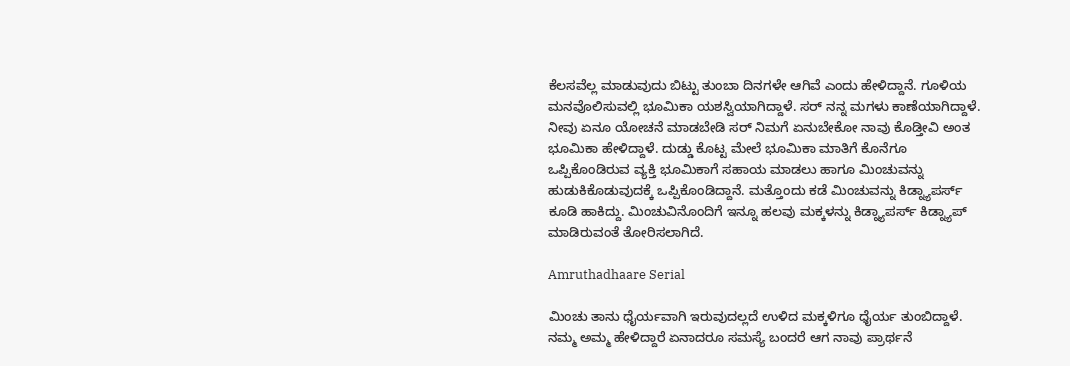ಕೆಲಸವೆಲ್ಲ ಮಾಡುವುದು ಬಿಟ್ಟು ತುಂಬಾ ದಿನಗಳೇ ಆಗಿವೆ ಎಂದು ಹೇಳಿದ್ದಾನೆ. ಗೂಳಿಯ ಮನವೊಲಿಸುವಲ್ಲಿ ಭೂಮಿಕಾ ಯಶಸ್ವಿಯಾಗಿದ್ದಾಳೆ. ಸರ್ ನನ್ನ ಮಗಳು ಕಾಣೆಯಾಗಿದ್ದಾಳೆ. ನೀವು ಏನೂ ಯೋಚನೆ ಮಾಡಬೇಡಿ ಸರ್ ನಿಮಗೆ ಏನುಬೇಕೋ ನಾವು ಕೊಡ್ತೀವಿ ಅಂತ ಭೂಮಿಕಾ ಹೇಳಿದ್ದಾಳೆ. ದುಡ್ಡು ಕೊಟ್ಟ ಮೇಲೆ ಭೂಮಿಕಾ ಮಾತಿಗೆ ಕೊನೆಗೂ ಒಪ್ಪಿಕೊಂಡಿರುವ ವ್ಯಕ್ತಿ ಭೂಮಿಕಾಗೆ ಸಹಾಯ ಮಾಡಲು ಹಾಗೂ ಮಿಂಚುವನ್ನು ಹುಡುಕಿಕೊಡುವುದಕ್ಕೆ ಒಪ್ಪಿಕೊಂಡಿದ್ದಾನೆ. ಮತ್ತೊಂದು ಕಡೆ ಮಿಂಚುವನ್ನು ಕಿಡ್ನ್ಯಾಪರ್ಸ್‌ ಕೂಡಿ ಹಾಕಿದ್ದು. ಮಿಂಚುವಿನೊಂದಿಗೆ ಇನ್ನೂ ಹಲವು ಮಕ್ಕಳನ್ನು ಕಿಡ್ನ್ಯಾಪರ್ಸ್ ಕಿಡ್ನ್ಯಾಪ್ ಮಾಡಿರುವಂತೆ ತೋರಿಸಲಾಗಿದೆ.

Amruthadhaare Serial

ಮಿಂಚು ತಾನು ಧೈರ್ಯವಾಗಿ ಇರುವುದಲ್ಲದೆ ಉಳಿದ ಮಕ್ಕಳಿಗೂ ಧೈರ್ಯ ತುಂಬಿದ್ದಾಳೆ. ನಮ್ಮ ಅಮ್ಮ ಹೇಳಿದ್ದಾರೆ ಏನಾದರೂ ಸಮಸ್ಯೆ ಬಂದರೆ ಆಗ ನಾವು ಪ್ರಾರ್ಥನೆ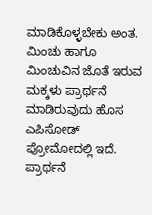ಮಾಡಿಕೊಳ್ಳಬೇಕು ಅಂತ. ಮಿಂಚು ಹಾಗೂ ಮಿಂಚುವಿನ ಜೊತೆ ಇರುವ ಮಕ್ಕಳು ಪ್ರಾರ್ಥನೆ ಮಾಡಿರುವುದು ಹೊಸ ಎಪಿಸೋಡ್ ಪ್ರೋಮೋದಲ್ಲಿ ಇದೆ. ಪ್ರಾರ್ಥನೆ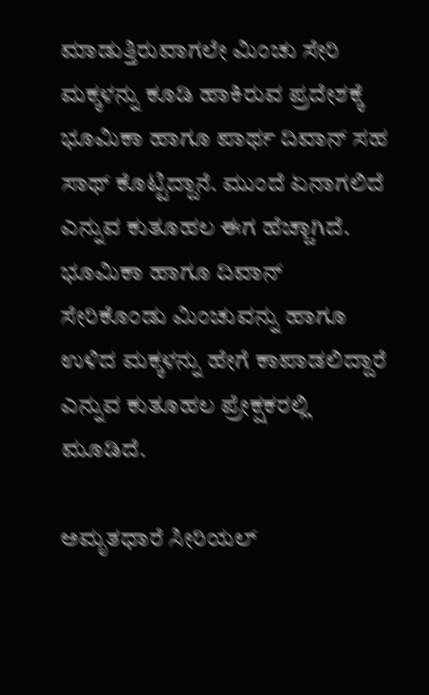ಮಾಡುತ್ತಿರುವಾಗಲೇ ಮಿಂಚು ಸೇರಿ ಮಕ್ಕಳನ್ನು ಕೂಡಿ ಹಾಕಿರುವ ಪ್ರದೇಶಕ್ಕೆ ಭೂಮಿಕಾ ಹಾಗೂ ಪಾರ್ಥ ದಿವಾನ್ ಸಹ ಸಾಥ್ ಕೊಟ್ಟಿದ್ದಾನೆ. ಮುಂದೆ ಏನಾಗಲಿದೆ ಎನ್ನುವ ಕುತೂಹಲ ಈಗ ಹೆಚ್ಚಾಗಿದೆ. ಭೂಮಿಕಾ ಹಾಗೂ ದಿವಾನ್ ಸೇರಿಕೊಂಡು ಮಿಂಚುವನ್ನು ಹಾಗೂ ಉಳಿದ ಮಕ್ಕಳನ್ನು ಹೇಗೆ ಕಾಪಾಡಲಿದ್ದಾರೆ ಎನ್ನುವ ಕುತೂಹಲ ಪ್ರೇಕ್ಷಕರಲ್ಲಿ ಮೂಡಿದೆ.

ಅಮೃತಧಾರೆ ಸೀರಿಯಲ್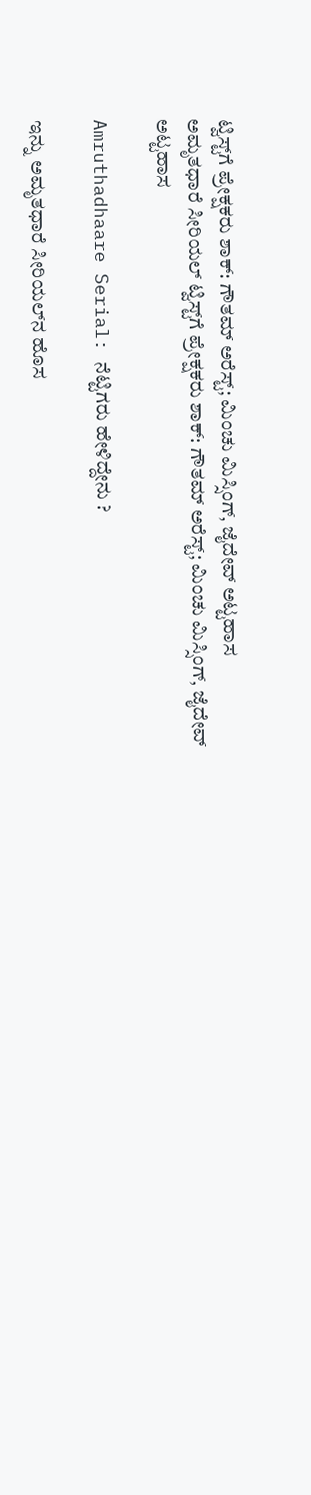ಟ್ವಿಸ್ಟ್‌ಗೆ ಪ್ರೇಕ್ಷಕರು ಶಾಕ್: ಗೌತಮ್ ಅರೆಸ್ಟ್‌; ಮಿಂಚು ಮಿಸ್ಸಿಂಗ್, ಜೈದೇವ್ ಅಟ್ಟಹಾಸ
ಅಮೃತಧಾರೆ ಸೀರಿಯಲ್ ಟ್ವಿಸ್ಟ್‌ಗೆ ಪ್ರೇಕ್ಷಕರು ಶಾಕ್: ಗೌತಮ್ ಅರೆಸ್ಟ್‌; ಮಿಂಚು ಮಿಸ್ಸಿಂಗ್, ಜೈದೇವ್ ಅಟ್ಟಹಾಸ

Amruthadhaare Serial: ನೆಟ್ಟಿಗರು ಹೇಳಿದ್ದೇನು ?

ಇನ್ನು ಅಮೃತಧಾರೆ ಸೀರಿಯಲ್‌ನ ಹೊಸ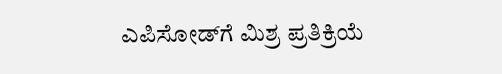ಎಪಿಸೋಡ್‌ಗೆ ಮಿಶ್ರ ಪ್ರತಿಕ್ರಿಯೆ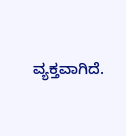ವ್ಯಕ್ತವಾಗಿದೆ.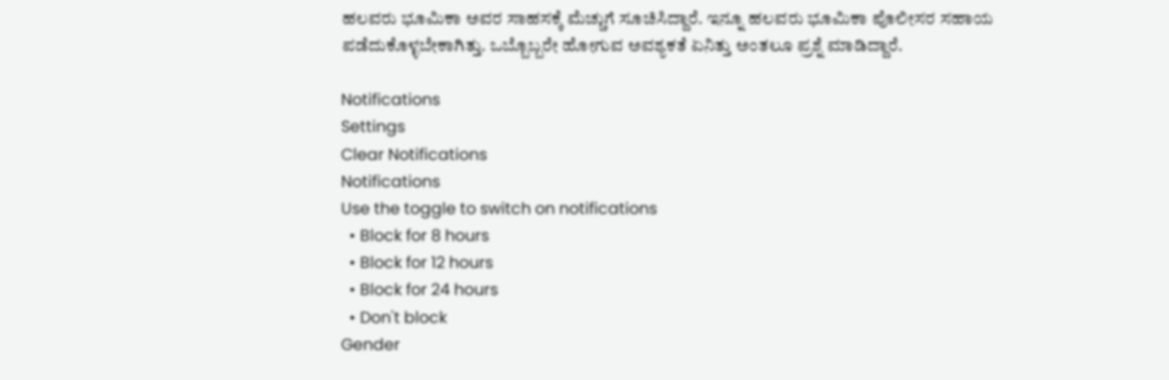ಹಲವರು ಭೂಮಿಕಾ ಅವರ ಸಾಹಸಕ್ಕೆ ಮೆಚ್ಚುಗೆ ಸೂಚಿಸಿದ್ದಾರೆ. ಇನ್ನೂ ಹಲವರು ಭೂಮಿಕಾ ಪೊಲೀಸರ ಸಹಾಯ ಪಡೆದುಕೊಳ್ಳಬೇಕಾಗಿತ್ತು. ಒಬ್ಬೊಬ್ಬರೇ ಹೋಗುವ ಅವಶ್ಯಕತೆ ಏನಿತ್ತು ಅಂತಲೂ ಪ್ರಶ್ನೆ ಮಾಡಿದ್ದಾರೆ.

Notifications
Settings
Clear Notifications
Notifications
Use the toggle to switch on notifications
  • Block for 8 hours
  • Block for 12 hours
  • Block for 24 hours
  • Don't block
Gender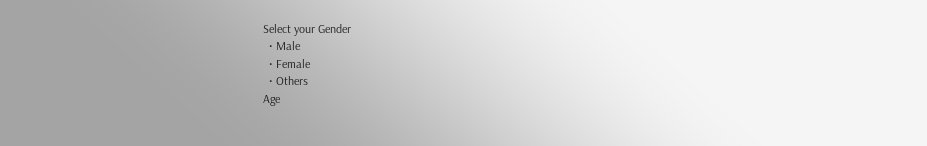Select your Gender
  • Male
  • Female
  • Others
Age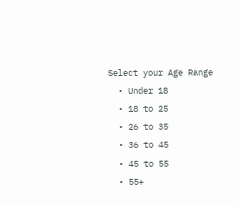Select your Age Range
  • Under 18
  • 18 to 25
  • 26 to 35
  • 36 to 45
  • 45 to 55
  • 55+